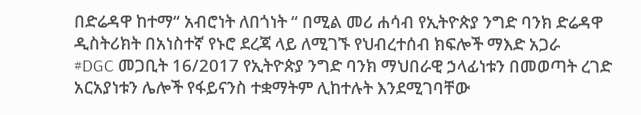በድሬዳዋ ከተማ“ አብሮነት ለበጎነት “ በሚል መሪ ሐሳብ የኢትዮጵያ ንግድ ባንክ ድሬዳዋ ዲስትሪክት በአነስተኛ የኑሮ ደረጃ ላይ ለሚገኙ የህብረተሰብ ክፍሎች ማእድ አጋራ
#DGC መጋቢት 16/2017 የኢትዮጵያ ንግድ ባንክ ማህበራዊ ኃላፊነቱን በመወጣት ረገድ አርአያነቱን ሌሎች የፋይናንስ ተቋማትም ሊከተሉት እንደሚገባቸው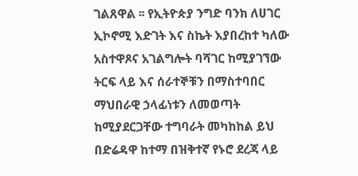ገልጸዋል ፡፡ የኢትዮጵያ ንግድ ባንክ ለሀገር ኢኮኖሚ እድገት እና ስኬት እያበረከተ ካለው አስተዋጾና አገልግሎት ባሻገር ከሚያገኘው ትርፍ ላይ እና ሰራተኞቹን በማስተባበር ማህበራዊ ኃላፊነቱን ለመወጣት ከሚያደርጋቸው ተግባራት መካከከል ይህ በድሬዳዋ ከተማ በዝቅተኛ የኑሮ ደረጃ ላይ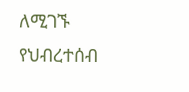ለሚገኙ የህብረተሰብ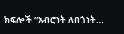ክፍሎች “አብሮነት ለበጎነት…